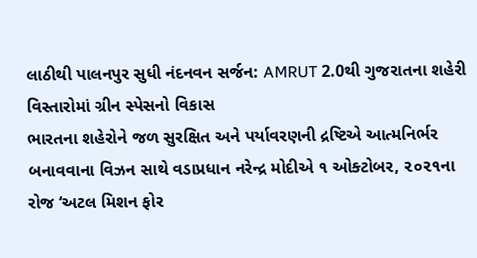લાઠીથી પાલનપુર સુધી નંદનવન સર્જન: AMRUT 2.0થી ગુજરાતના શહેરી વિસ્તારોમાં ગ્રીન સ્પેસનો વિકાસ
ભારતના શહેરોને જળ સુરક્ષિત અને પર્યાવરણની દ્રષ્ટિએ આત્મનિર્ભર બનાવવાના વિઝન સાથે વડાપ્રધાન નરેન્દ્ર મોદીએ ૧ ઓક્ટોબર, ૨૦૨૧ના રોજ ‘અટલ મિશન ફોર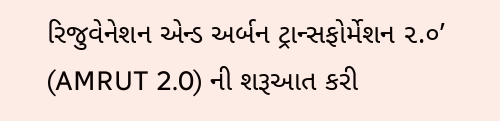રિજુવેનેશન એન્ડ અર્બન ટ્રાન્સફોર્મેશન ૨.૦’ (AMRUT 2.0) ની શરૂઆત કરી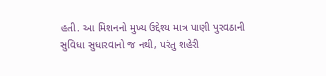હતી. આ મિશનનો મુખ્ય ઉદ્દેશ્ય માત્ર પાણી પુરવઠાની સુવિધા સુધારવાનો જ નથી, પરંતુ શહેરી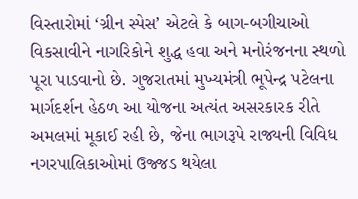વિસ્તારોમાં ‘ગ્રીન સ્પેસ’ એટલે કે બાગ-બગીચાઓ વિકસાવીને નાગરિકોને શુદ્ધ હવા અને મનોરંજનના સ્થળો પૂરા પાડવાનો છે. ગુજરાતમાં મુખ્યમંત્રી ભૂપેન્દ્ર પટેલના માર્ગદર્શન હેઠળ આ યોજના અત્યંત અસરકારક રીતે અમલમાં મૂકાઈ રહી છે, જેના ભાગરૂપે રાજ્યની વિવિધ નગરપાલિકાઓમાં ઉજ્જડ થયેલા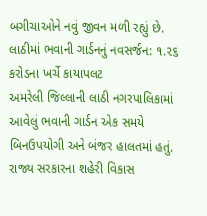બગીચાઓને નવું જીવન મળી રહ્યું છે.
લાઠીમાં ભવાની ગાર્ડનનું નવસર્જન: ૧.૨૬ કરોડના ખર્ચે કાયાપલટ
અમરેલી જિલ્લાની લાઠી નગરપાલિકામાં આવેલું ભવાની ગાર્ડન એક સમયે બિનઉપયોગી અને બંજર હાલતમાં હતું. રાજ્ય સરકારના શહેરી વિકાસ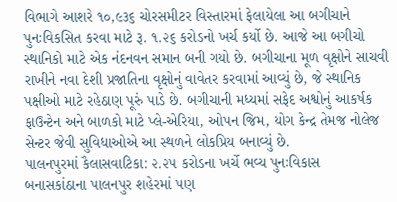વિભાગે આશરે ૧૦,૯૩૬ ચોરસમીટર વિસ્તારમાં ફેલાયેલા આ બગીચાને પુનઃવિકસિત કરવા માટે રૂ. ૧.૨૬ કરોડનો ખર્ચ કર્યો છે. આજે આ બગીચો સ્થાનિકો માટે એક નંદનવન સમાન બની ગયો છે. બગીચાના મૂળ વૃક્ષોને સાચવી રાખીને નવા દેશી પ્રજાતિના વૃક્ષોનું વાવેતર કરવામાં આવ્યું છે, જે સ્થાનિક પક્ષીઓ માટે રહેઠાણ પૂરું પાડે છે. બગીચાની મધ્યમાં સફેદ અશ્વોનું આકર્ષક ફાઉન્ટેન અને બાળકો માટે પ્લે-એરિયા, ઓપન જિમ, યોગ કેન્દ્ર તેમજ નોલેજ સેન્ટર જેવી સુવિધાઓએ આ સ્થળને લોકપ્રિય બનાવ્યું છે.
પાલનપુરમાં કૈલાસવાટિકા: ૨.૨૫ કરોડના ખર્ચે ભવ્ય પુનઃવિકાસ
બનાસકાંઠાના પાલનપુર શહેરમાં પણ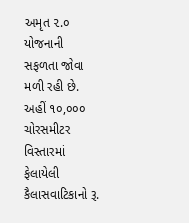અમૃત ૨.૦ યોજનાની સફળતા જોવા મળી રહી છે. અહીં ૧૦,૦૦૦ ચોરસમીટર વિસ્તારમાં ફેલાયેલી કૈલાસવાટિકાનો રૂ.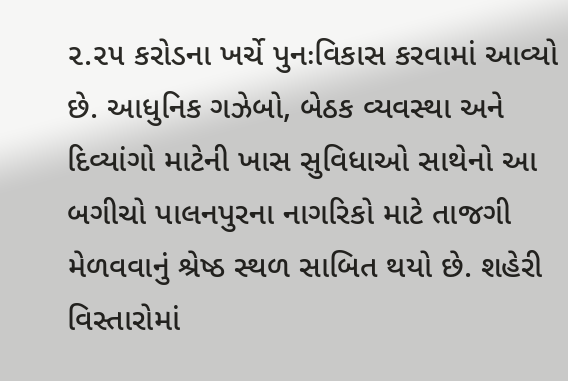૨.૨૫ કરોડના ખર્ચે પુનઃવિકાસ કરવામાં આવ્યો છે. આધુનિક ગઝેબો, બેઠક વ્યવસ્થા અને દિવ્યાંગો માટેની ખાસ સુવિધાઓ સાથેનો આ બગીચો પાલનપુરના નાગરિકો માટે તાજગી મેળવવાનું શ્રેષ્ઠ સ્થળ સાબિત થયો છે. શહેરી વિસ્તારોમાં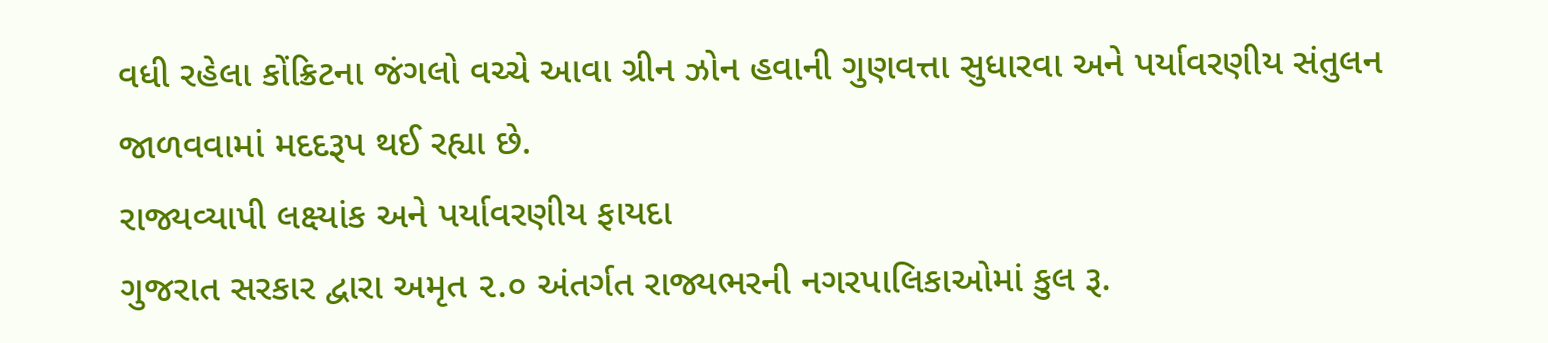વધી રહેલા કોંક્રિટના જંગલો વચ્ચે આવા ગ્રીન ઝોન હવાની ગુણવત્તા સુધારવા અને પર્યાવરણીય સંતુલન જાળવવામાં મદદરૂપ થઈ રહ્યા છે.
રાજ્યવ્યાપી લક્ષ્યાંક અને પર્યાવરણીય ફાયદા
ગુજરાત સરકાર દ્વારા અમૃત ૨.૦ અંતર્ગત રાજ્યભરની નગરપાલિકાઓમાં કુલ રૂ.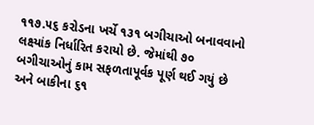૧૧૭.૫૬ કરોડના ખર્ચે ૧૩૧ બગીચાઓ બનાવવાનો લક્ષ્યાંક નિર્ધારિત કરાયો છે. જેમાંથી ૭૦ બગીચાઓનું કામ સફળતાપૂર્વક પૂર્ણ થઈ ગયું છે અને બાકીના ૬૧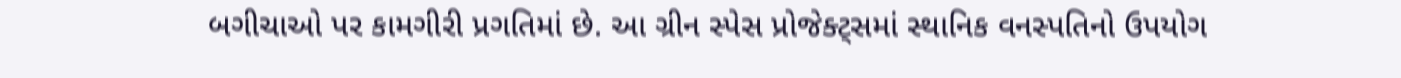બગીચાઓ પર કામગીરી પ્રગતિમાં છે. આ ગ્રીન સ્પેસ પ્રોજેક્ટ્સમાં સ્થાનિક વનસ્પતિનો ઉપયોગ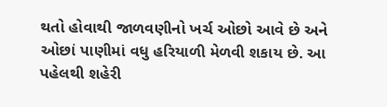થતો હોવાથી જાળવણીનો ખર્ચ ઓછો આવે છે અને ઓછાં પાણીમાં વધુ હરિયાળી મેળવી શકાય છે. આ પહેલથી શહેરી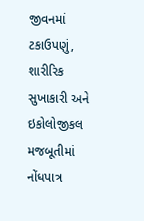જીવનમાં ટકાઉપણું, શારીરિક સુખાકારી અને ઇકોલોજીકલ મજબૂતીમાં નોંધપાત્ર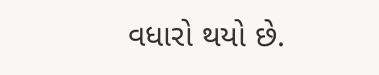વધારો થયો છે.